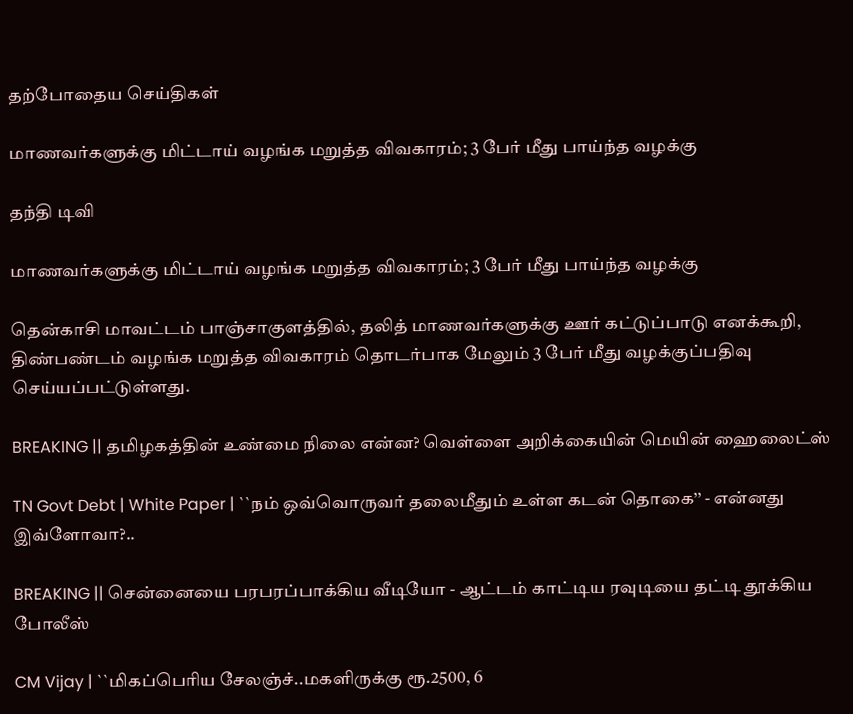தற்போதைய செய்திகள்

மாணவர்களுக்கு மிட்டாய் வழங்க மறுத்த விவகாரம்; 3 பேர் மீது பாய்ந்த வழக்கு

தந்தி டிவி

மாணவர்களுக்கு மிட்டாய் வழங்க மறுத்த விவகாரம்; 3 பேர் மீது பாய்ந்த வழக்கு

தென்காசி மாவட்டம் பாஞ்சாகுளத்தில், தலித் மாணவர்களுக்கு ஊர் கட்டுப்பாடு எனக்கூறி, திண்பண்டம் வழங்க மறுத்த விவகாரம் தொடர்பாக மேலும் 3 பேர் மீது வழக்குப்பதிவு செய்யப்பட்டுள்ளது.

BREAKING || தமிழகத்தின் உண்மை நிலை என்ன? வெள்ளை அறிக்கையின் மெயின் ஹைலைட்ஸ்

TN Govt Debt | White Paper | ``நம் ஒவ்வொருவர் தலைமீதும் உள்ள கடன் தொகை’’ - என்னது இவ்ளோவா?..

BREAKING || சென்னையை பரபரப்பாக்கிய வீடியோ - ஆட்டம் காட்டிய ரவுடியை தட்டி தூக்கிய போலீஸ்

CM Vijay | ``மிகப்பெரிய சேலஞ்ச்..மகளிருக்கு ரூ.2500, 6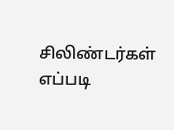சிலிண்டர்கள் எப்படி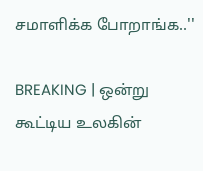சமாளிக்க போறாங்க..''

BREAKING | ஒன்று கூட்டிய உலகின்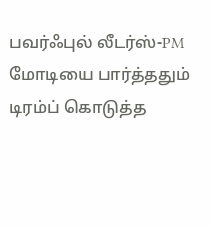பவர்ஃபுல் லீடர்ஸ்-PM மோடியை பார்த்ததும் டிரம்ப் கொடுத்த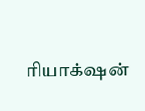ரியாக்‌ஷன்